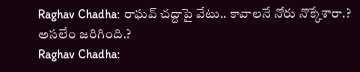Raghav Chadha: రాఘవ్ చద్దాపై వేటు.. కావాలనే నోరు నొక్కేశారా.? అసలేం జరిగింది.?
Raghav Chadha: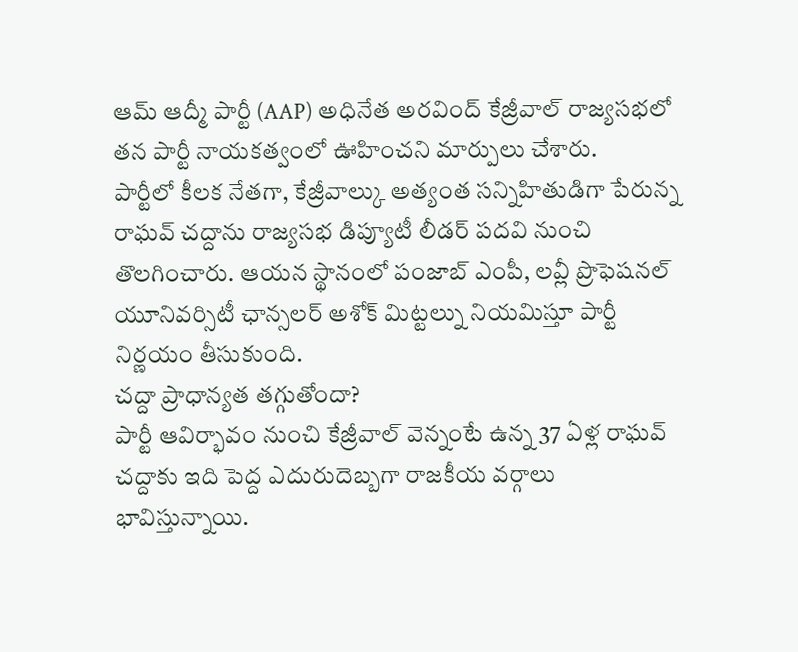ఆమ్ ఆద్మీ పార్టీ (AAP) అధినేత అరవింద్ కేజ్రీవాల్ రాజ్యసభలో తన పార్టీ నాయకత్వంలో ఊహించని మార్పులు చేశారు.
పార్టీలో కీలక నేతగా, కేజ్రీవాల్కు అత్యంత సన్నిహితుడిగా పేరున్న రాఘవ్ చద్దాను రాజ్యసభ డిప్యూటీ లీడర్ పదవి నుంచి తొలగించారు. ఆయన స్థానంలో పంజాబ్ ఎంపీ, లవ్లీ ప్రొఫెషనల్ యూనివర్సిటీ ఛాన్సలర్ అశోక్ మిట్టల్ను నియమిస్తూ పార్టీ నిర్ణయం తీసుకుంది.
చద్దా ప్రాధాన్యత తగ్గుతోందా?
పార్టీ ఆవిర్భావం నుంచి కేజ్రీవాల్ వెన్నంటే ఉన్న 37 ఏళ్ల రాఘవ్ చద్దాకు ఇది పెద్ద ఎదురుదెబ్బగా రాజకీయ వర్గాలు భావిస్తున్నాయి.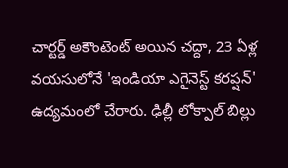చార్టర్డ్ అకౌంటెంట్ అయిన చద్దా, 23 ఏళ్ల వయసులోనే 'ఇండియా ఎగైనెస్ట్ కరప్షన్' ఉద్యమంలో చేరారు. ఢిల్లీ లోక్పాల్ బిల్లు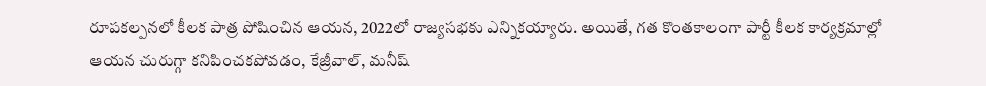రూపకల్పనలో కీలక పాత్ర పోషించిన ఆయన, 2022లో రాజ్యసభకు ఎన్నికయ్యారు. అయితే, గత కొంతకాలంగా పార్టీ కీలక కార్యక్రమాల్లో ఆయన చురుగ్గా కనిపించకపోవడం, కేజ్రీవాల్, మనీష్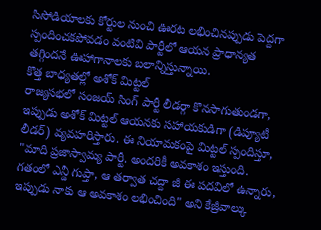సిసోడియాలకు కోర్టుల నుంచి ఊరట లభించినప్పుడు పెద్దగా స్పందించకపోవడం వంటివి పార్టీలో ఆయన ప్రాధాన్యత తగ్గిందనే ఊహాగానాలకు బలాన్నిస్తున్నాయి.
కొత్త బాధ్యతల్లో అశోక్ మిట్టల్
రాజ్యసభలో సంజయ్ సింగ్ పార్టీ లీడర్గా కొనసాగుతుండగా, ఇప్పుడు అశోక్ మిట్టల్ ఆయనకు సహాయకుడిగా (డిప్యూటీ లీడర్) వ్యవహరిస్తారు. ఈ నియామకంపై మిట్టల్ స్పందిస్తూ, "మాది ప్రజాస్వామ్య పార్టీ. అందరికీ అవకాశం ఇస్తుంది. గతంలో ఎన్డీ గుప్తా, ఆ తర్వాత చద్దా జీ ఈ పదవిలో ఉన్నారు, ఇప్పుడు నాకు ఆ అవకాశం లభించింది" అని కేజ్రీవాల్కు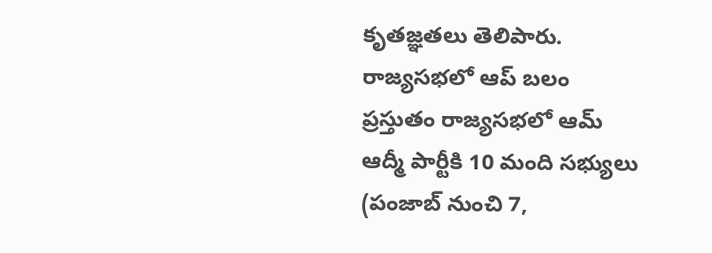కృతజ్ఞతలు తెలిపారు.
రాజ్యసభలో ఆప్ బలం
ప్రస్తుతం రాజ్యసభలో ఆమ్ ఆద్మీ పార్టీకి 10 మంది సభ్యులు (పంజాబ్ నుంచి 7,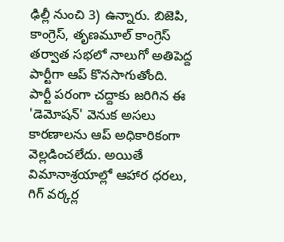ఢిల్లీ నుంచి 3) ఉన్నారు. బిజెపి, కాంగ్రెస్, తృణమూల్ కాంగ్రెస్ తర్వాత సభలో నాలుగో అతిపెద్ద పార్టీగా ఆప్ కొనసాగుతోంది.
పార్టీ పరంగా చద్దాకు జరిగిన ఈ 'డెమోషన్' వెనుక అసలు కారణాలను ఆప్ అధికారికంగా వెల్లడించలేదు. అయితే విమానాశ్రయాల్లో ఆహార ధరలు, గిగ్ వర్కర్ల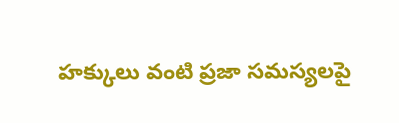హక్కులు వంటి ప్రజా సమస్యలపై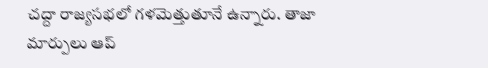చద్దా రాజ్యసభలో గళమెత్తుతూనే ఉన్నారు. తాజా మార్పులు ఆప్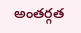అంతర్గత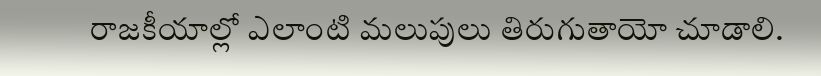రాజకీయాల్లో ఎలాంటి మలుపులు తిరుగుతాయో చూడాలి.